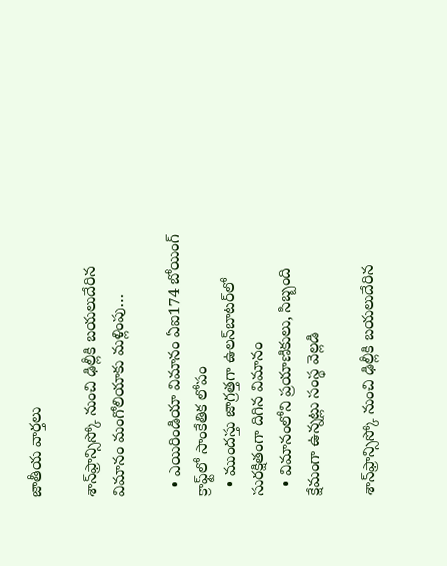జాతీయ వార్తలు

శాన్‌ఫ్రాన్సిస్కో నుంచి ఢిల్లీకి బయలుదేరిన విమానం మంగోలియాకు మళ్లింపు…

  • ఎయిరిండియా విమానం ఏఐ174 బోయింగ్ క్రాఫ్ట్‌లో సాంకేతిక లోపం
  • ముందస్తు జాగ్రత్తగా ఉలన్‌బాటర్‌లో సురక్షితంగా దిగిన విమానం
  • విమానంలోని ప్రయాణికులు, సిబ్బంది క్షేమంగా ఉన్నట్లు సంస్థ వెల్లడి

శాన్‌ఫ్రాన్సిస్కో నుంచి ఢిల్లీకి బయలుదేరిన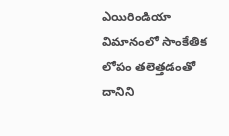ఎయిరిండియా విమానంలో సాంకేతిక లోపం తలెత్తడంతో దానిని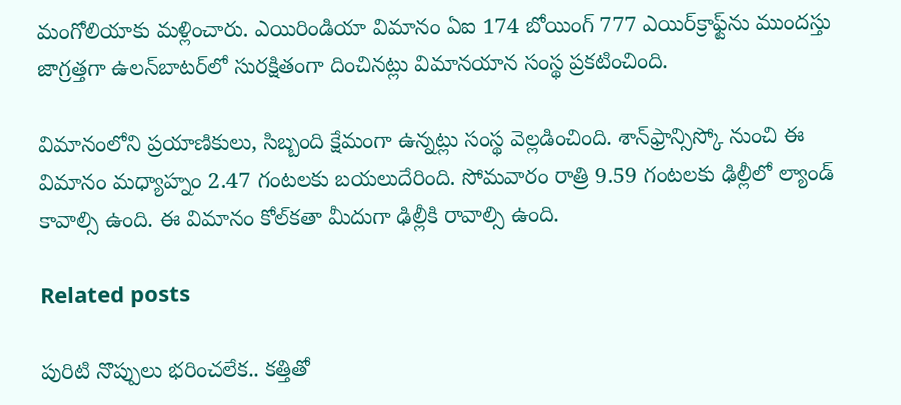మంగోలియాకు మళ్లించారు. ఎయిరిండియా విమానం ఏఐ 174 బోయింగ్ 777 ఎయిర్‌క్రాఫ్ట్‌ను ముందస్తు జాగ్రత్తగా ఉలన్‌బాటర్‌లో సురక్షితంగా దించినట్లు విమానయాన సంస్థ ప్రకటించింది.

విమానంలోని ప్రయాణికులు, సిబ్బంది క్షేమంగా ఉన్నట్లు సంస్థ వెల్లడించింది. శాన్‌ఫ్రాన్సిస్కో నుంచి ఈ విమానం మధ్యాహ్నం 2.47 గంటలకు బయలుదేరింది. సోమవారం రాత్రి 9.59 గంటలకు ఢిల్లీలో ల్యాండ్ కావాల్సి ఉంది. ఈ విమానం కోల్‌కతా మీదుగా ఢిల్లీకి రావాల్సి ఉంది.

Related posts

పురిటి నొప్పులు భరించలేక.. కత్తితో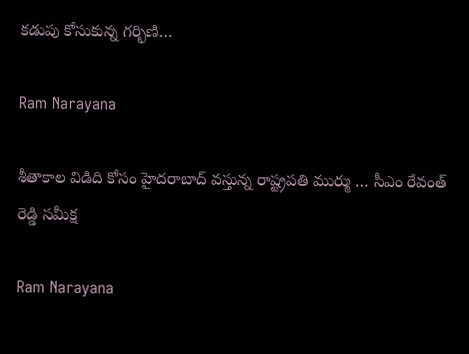కడుపు కోసుకున్న గర్భిణి…

Ram Narayana

శీతాకాల విడిది కోసం హైదరాబాద్ వస్తున్న రాష్ట్రపతి ముర్ము … సీఎం రేవంత్ రెడ్డి సమీక్ష

Ram Narayana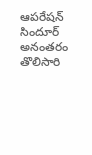ఆపరేషన్ సిందూర్ అనంతరం తొలిసారి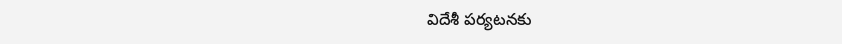విదేశీ పర్యటనకు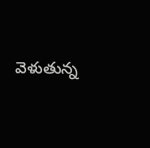వెళుతున్న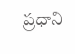ప్రధాని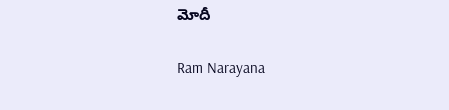మోదీ

Ram Narayana